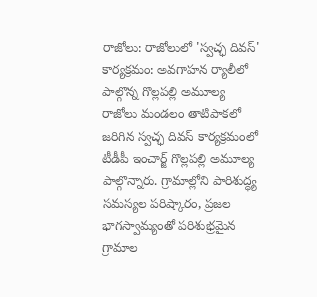రాజోలు: రాజోలులో 'స్వచ్ఛ దివస్' కార్యక్రమం: అవగాహన ర్యాలీలో పాల్గొన్న గొల్లపల్లి అమూల్య
రాజోలు మండలం తాటిపాకలో జరిగిన స్వచ్ఛ దివస్ కార్యక్రమంలో టీడీపీ ఇంచార్జ్ గొల్లపల్లి అమూల్య పాల్గొన్నారు. గ్రామాల్లోని పారిశుద్ధ్య సమస్యల పరిష్కారం, ప్రజల భాగస్వామ్యంతో పరిశుభ్రమైన గ్రామాల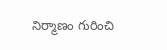నిర్మాణం గురించి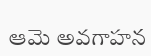ఆమె అవగాహన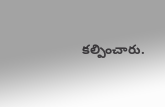కల్పించారు.